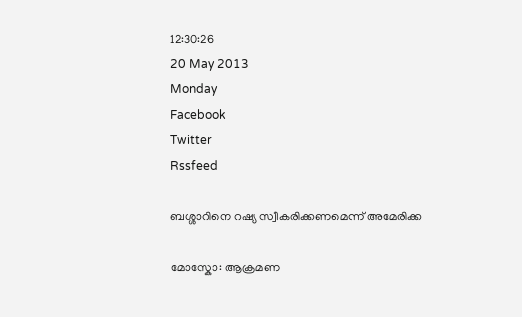12:30:26
20 May 2013
Monday
Facebook
Twitter
Rssfeed

ബശ്ശാറിനെ റഷ്യ സ്വീകരിക്കണമെന്ന് അമേരിക്ക

മോസ്കോ: ആക്രമണ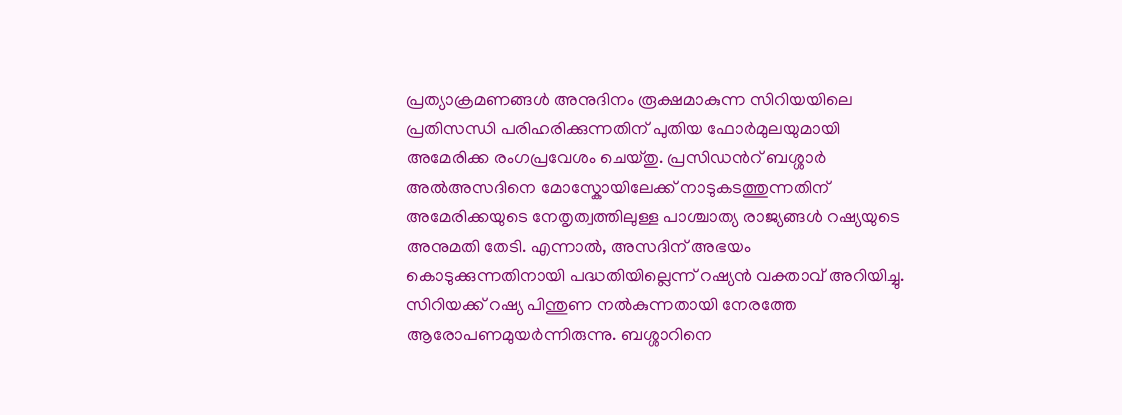പ്രത്യാക്രമണങ്ങള്‍ അനുദിനം രൂക്ഷമാകുന്ന സിറിയയിലെ പ്രതിസന്ധി പരിഹരിക്കുന്നതിന് പുതിയ ഫോര്‍മുലയുമായി അമേരിക്ക രംഗപ്രവേശം ചെയ്തു. പ്രസിഡന്‍റ് ബശ്ശാര്‍ അല്‍അസദിനെ മോസ്കോയിലേക്ക് നാടുകടത്തുന്നതിന് അമേരിക്കയുടെ നേതൃത്വത്തിലുള്ള പാശ്ചാത്യ രാജ്യങ്ങള്‍ റഷ്യയുടെ അനുമതി തേടി. എന്നാല്‍, അസദിന് അഭയം കൊടുക്കുന്നതിനായി പദ്ധതിയില്ലെന്ന് റഷ്യന്‍ വക്താവ് അറിയിച്ചു. സിറിയക്ക് റഷ്യ പിന്തുണ നല്‍കുന്നതായി നേരത്തേ ആരോപണമുയര്‍ന്നിരുന്നു. ബശ്ശാറിനെ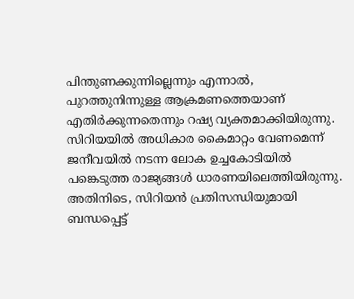പിന്തുണക്കുന്നില്ലെന്നും എന്നാല്‍, പുറത്തുനിന്നുള്ള ആക്രമണത്തെയാണ് എതിര്‍ക്കുന്നതെന്നും റഷ്യ വ്യക്തമാക്കിയിരുന്നു. സിറിയയില്‍ അധികാര കൈമാറ്റം വേണമെന്ന് ജനീവയില്‍ നടന്ന ലോക ഉച്ചകോടിയില്‍ പങ്കെടുത്ത രാജ്യങ്ങള്‍ ധാരണയിലെത്തിയിരുന്നു.
അതിനിടെ, സിറിയന്‍ പ്രതിസന്ധിയുമായി ബന്ധപ്പെട്ട്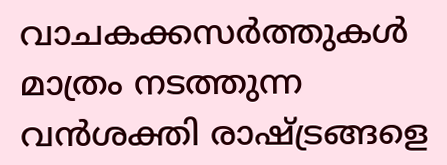വാചകക്കസര്‍ത്തുകള്‍ മാത്രം നടത്തുന്ന വന്‍ശക്തി രാഷ്ട്രങ്ങളെ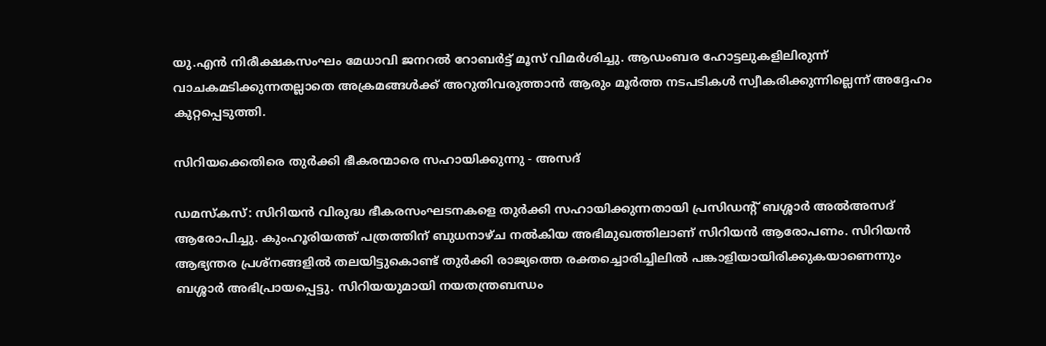യു.എന്‍ നിരീക്ഷകസംഘം മേധാവി ജനറല്‍ റോബര്‍ട്ട് മൂസ് വിമര്‍ശിച്ചു. ആഡംബര ഹോട്ടലുകളിലിരുന്ന് വാചകമടിക്കുന്നതല്ലാതെ അക്രമങ്ങള്‍ക്ക് അറുതിവരുത്താന്‍ ആരും മൂര്‍ത്ത നടപടികള്‍ സ്വീകരിക്കുന്നില്ലെന്ന് അദ്ദേഹം കുറ്റപ്പെടുത്തി.

സിറിയക്കെതിരെ തുര്‍ക്കി ഭീകരന്മാരെ സഹായിക്കുന്നു - അസദ്

ഡമസ്കസ്: സിറിയന്‍ വിരുദ്ധ ഭീകരസംഘടനകളെ തുര്‍ക്കി സഹായിക്കുന്നതായി പ്രസിഡന്‍റ് ബശ്ശാര്‍ അല്‍അസദ് ആരോപിച്ചു. കുംഹൂരിയത്ത് പത്രത്തിന് ബുധനാഴ്ച നല്‍കിയ അഭിമുഖത്തിലാണ് സിറിയന്‍ ആരോപണം. സിറിയന്‍ ആഭ്യന്തര പ്രശ്നങ്ങളില്‍ തലയിട്ടുകൊണ്ട് തുര്‍ക്കി രാജ്യത്തെ രക്തച്ചൊരിച്ചിലില്‍ പങ്കാളിയായിരിക്കുകയാണെന്നും ബശ്ശാര്‍ അഭിപ്രായപ്പെട്ടു. സിറിയയുമായി നയതന്ത്രബന്ധം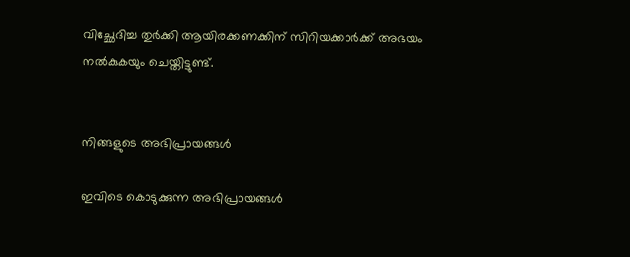വിച്ഛേദിച്ച തുര്‍ക്കി ആയിരക്കണക്കിന് സിറിയക്കാര്‍ക്ക് അഭയം നല്‍കുകയും ചെയ്തിട്ടുണ്ട്.


നിങ്ങളുടെ അഭിപ്രായങ്ങള്‍

ഇവിടെ കൊടുക്കുന്ന അഭിപ്രായങ്ങള്‍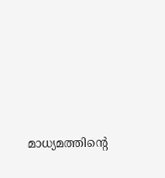മാധ്യമത്തിന്റെ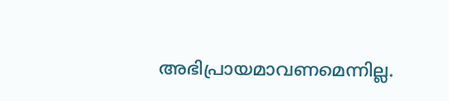അഭിപ്രായമാവണമെന്നില്ല.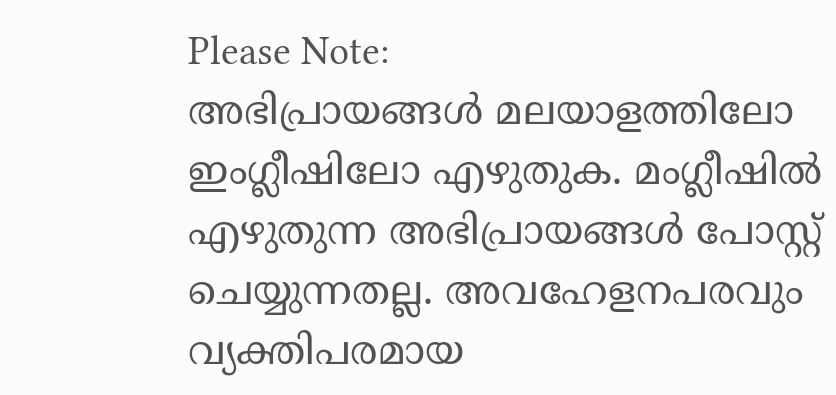Please Note:
അഭിപ്രായങ്ങള്‍ മലയാളത്തിലോ ഇംഗ്ലീഷിലോ എഴുതുക. മംഗ്ലീഷില്‍ എഴുതുന്ന അഭിപ്രായങ്ങള്‍ പോസ്റ്റ് ചെയ്യുന്നതല്ല. അവഹേളനപരവും വ്യക്തിപരമായ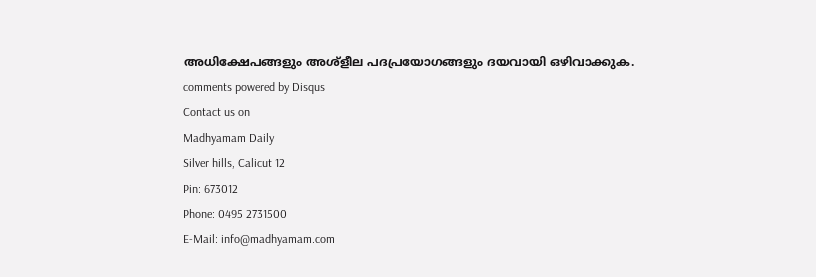അധിക്ഷേപങ്ങളും അശ്ളീല പദപ്രയോഗങ്ങളും ദയവായി ഒഴിവാക്കുക.
comments powered by Disqus
Contact us on
Madhyamam Daily
Silver hills, Calicut 12
Pin: 673012
Phone: 0495 2731500
E-Mail: info@madhyamam.com